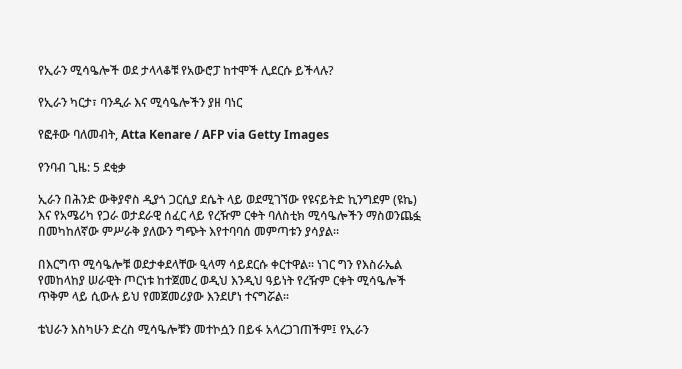የኢራን ሚሳዔሎች ወደ ታላላቆቹ የአውሮፓ ከተሞች ሊደርሱ ይችላሉ?

የኢራን ካርታ፣ ባንዲራ እና ሚሳዔሎችን ያዘ ባነር

የፎቶው ባለመብት, Atta Kenare / AFP via Getty Images

የንባብ ጊዜ: 5 ደቂቃ

ኢራን በሕንድ ውቅያኖስ ዲያጎ ጋርሲያ ደሴት ላይ ወደሚገኘው የዩናይትድ ኪንግደም (ዩኬ) እና የአሜሪካ የጋራ ወታደራዊ ሰፈር ላይ የረዥም ርቀት ባለስቲክ ሚሳዔሎችን ማስወንጨፏ በመካከለኛው ምሥራቅ ያለውን ግጭት እየተባባሰ መምጣቱን ያሳያል።

በእርግጥ ሚሳዔሎቹ ወደታቀደላቸው ዒላማ ሳይደርሱ ቀርተዋል። ነገር ግን የእስራኤል የመከላከያ ሠራዊት ጦርነቱ ከተጀመረ ወዲህ እንዲህ ዓይነት የረዥም ርቀት ሚሳዔሎች ጥቅም ላይ ሲውሉ ይህ የመጀመሪያው እንደሆነ ተናግሯል።

ቴህራን እስካሁን ድረስ ሚሳዔሎቹን መተኮሷን በይፋ አላረጋገጠችም፤ የኢራን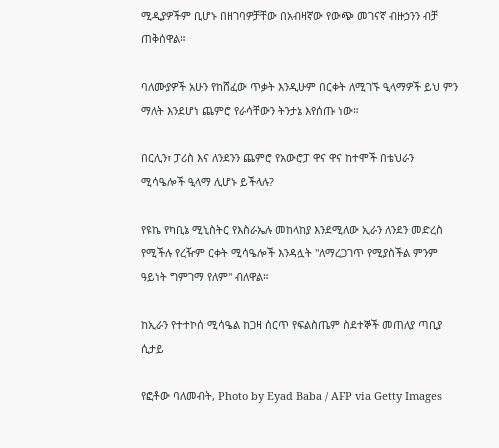ሚዲያዎችም ቢሆኑ በዘገባዎቻቸው በአብዛኛው የውጭ መገናኛ ብዙኃንን ብቻ ጠቅሰዋል።

ባለሙያዎች አሁን የከሸፈው ጥቃት እንዲሁም በርቀት ለሚገኙ ዒላማዎች ይህ ምን ማለት እንደሆነ ጨምሮ የራሳቸውን ትንታኔ እየሰጡ ነው።

በርሊን፣ ፓሪስ እና ለንደንን ጨምሮ የአውሮፓ ዋና ዋና ከተሞች በቴህራን ሚሳዔሎች ዒላማ ሊሆኑ ይችላሉ?

የዩኬ የካቢኔ ሚኒስትር የእስራኤሉ መከላከያ እንደሚለው ኢራን ለንደን መድረስ የሚችሉ የረዥም ርቀት ሚሳዔሎች እንዳሏት "ለማረጋገጥ የሚያስችል ምንም ዓይነት ግምገማ የለም" ብለዋል።

ከኢራን የተተኮሰ ሚሳዔል ከጋዛ ሰርጥ የፍልስጤም ስደተኞች መጠለያ ጣቢያ ሲታይ

የፎቶው ባለመብት, Photo by Eyad Baba / AFP via Getty Images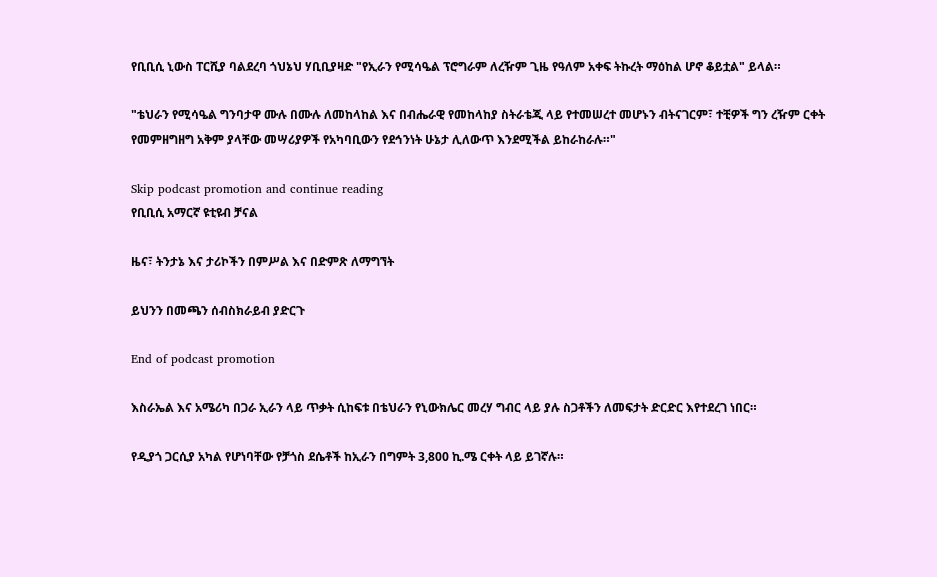የቢቢሲ ኒውስ ፐርሺያ ባልደረባ ጎህኔህ ሃቢቢያዛድ "የኢራን የሚሳዔል ፕሮግራም ለረዥም ጊዜ የዓለም አቀፍ ትኩረት ማዕከል ሆኖ ቆይቷል" ይላል።

"ቴህራን የሚሳዔል ግንባታዋ ሙሉ በሙሉ ለመከላከል እና በብሔራዊ የመከላከያ ስትራቴጂ ላይ የተመሠረተ መሆኑን ብትናገርም፣ ተቺዎች ግን ረዥም ርቀት የመምዘግዘግ አቅም ያላቸው መሣሪያዎች የአካባቢውን የደኅንነት ሁኔታ ሊለውጥ እንደሚችል ይከራከራሉ።"

Skip podcast promotion and continue reading
የቢቢሲ አማርኛ ዩቲዩብ ቻናል

ዜና፣ ትንታኔ እና ታሪኮችን በምሥል እና በድምጽ ለማግኘት

ይህንን በመጫን ሰብስክራይብ ያድርጉ

End of podcast promotion

እስራኤል እና አሜሪካ በጋራ ኢራን ላይ ጥቃት ሲከፍቱ በቴህራን የኒውክሌር መረሃ ግብር ላይ ያሉ ስጋቶችን ለመፍታት ድርድር እየተደረገ ነበር።

የዲያጎ ጋርሲያ አካል የሆነባቸው የቻጎስ ደሴቶች ከኢራን በግምት 3,800 ኪ.ሜ ርቀት ላይ ይገኛሉ።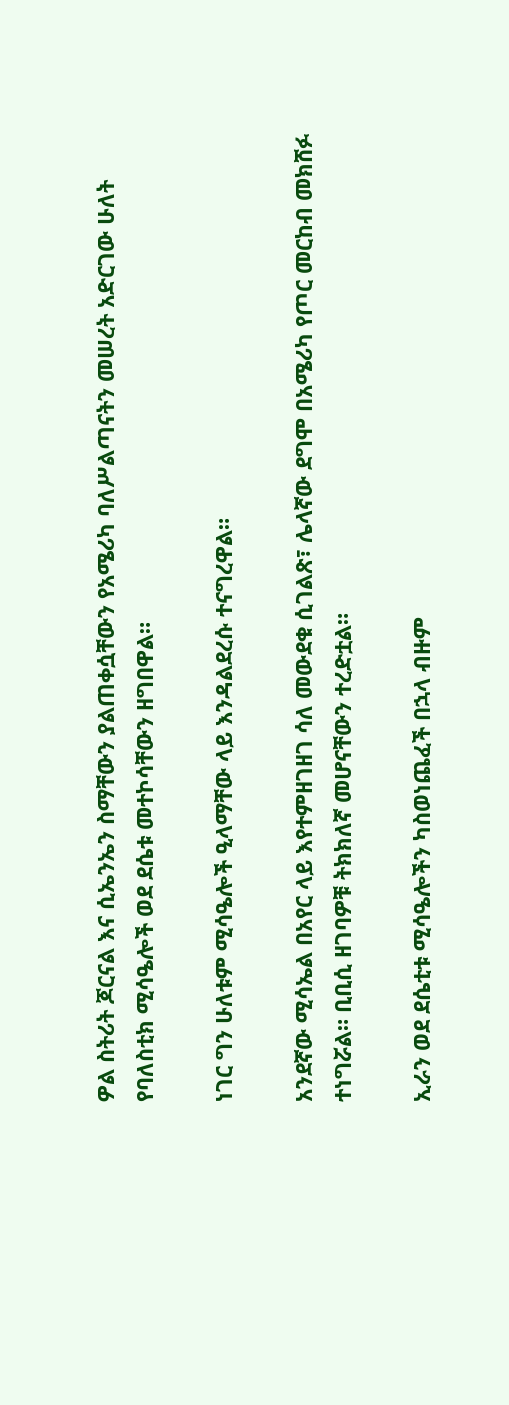ዎል ስትሪት ጆርናል እና ሲኤንኤን ስማቸውን ያልጠቀሷቸውን የአሜሪካ ባለሥልጣናትን መሠረት አድርገው ሁለት የባለስቲክ ሚሳዔሎች ወደ ደሴቱ መተኮሳቸውን ዘግበዋል።

ነገር ግን ሁለቱም ሚሳዔሎች ዒላማቸው ላይ እንዳልደረሱ ተናግረዋል።

አንደኛው ሚሳኤል በአየር ላይ እየተምዘገዘገ ሳለ መውደቁ ሲገልጽ፣ ሌላኛው ደግሞ በአሜሪካ የጦር መርከብ መክሸፉ ተነግሯል። ቢቢሲ ዘገባዎቹ ትክክለኛ መሆናቸውን ተረድቷል።

ኢራን ወደ ደሴቲቱ ሚሳዔሎችን ካስወነጨፈች በኋላ ብዙም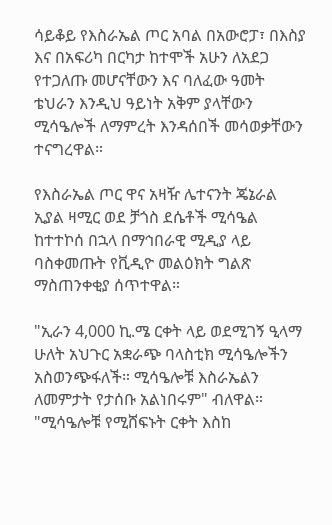ሳይቆይ የእስራኤል ጦር አባል በአውሮፓ፣ በእስያ እና በአፍሪካ በርካታ ከተሞች አሁን ለአደጋ የተጋለጡ መሆናቸውን እና ባለፈው ዓመት ቴህራን እንዲህ ዓይነት አቅም ያላቸውን ሚሳዔሎች ለማምረት እንዳሰበች መሳወቃቸውን ተናግረዋል።

የእስራኤል ጦር ዋና አዛዥ ሌተናንት ጄኔራል ኢያል ዛሚር ወደ ቻጎስ ደሴቶች ሚሳዔል ከተተኮሰ በኋላ በማኅበራዊ ሚዲያ ላይ ባስቀመጡት የቪዲዮ መልዕክት ግልጽ ማስጠንቀቂያ ሰጥተዋል።

"ኢራን 4,000 ኪ.ሜ ርቀት ላይ ወደሚገኝ ዒላማ ሁለት አህጉር አቋራጭ ባላስቲክ ሚሳዔሎችን አስወንጭፋለች። ሚሳዔሎቹ እስራኤልን ለመምታት የታሰቡ አልነበሩም" ብለዋል። "ሚሳዔሎቹ የሚሸፍኑት ርቀት እስከ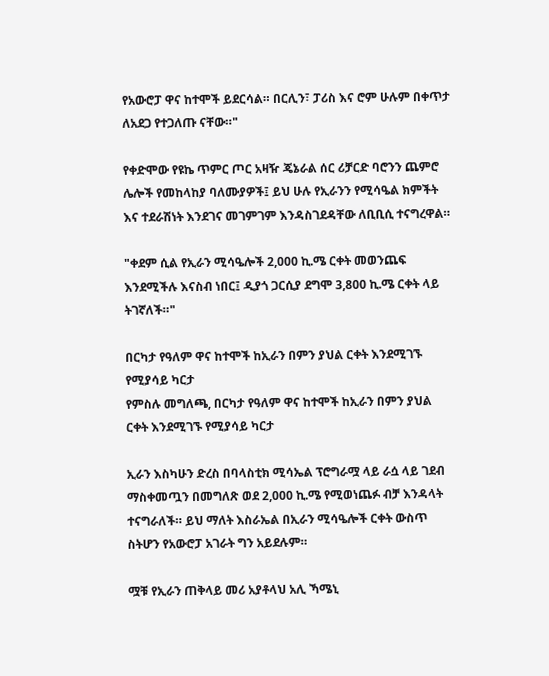የአውሮፓ ዋና ከተሞች ይደርሳል። በርሊን፣ ፓሪስ እና ሮም ሁሉም በቀጥታ ለአደጋ የተጋለጡ ናቸው።"

የቀድሞው የዩኬ ጥምር ጦር አዛዥ ጄኔራል ሰር ሪቻርድ ባሮንን ጨምሮ ሌሎች የመከላከያ ባለሙያዎች፤ ይህ ሁሉ የኢራንን የሚሳዔል ክምችት እና ተደራሽነት እንደገና መገምገም እንዳስገደዳቸው ለቢቢሲ ተናግረዋል።

"ቀደም ሲል የኢራን ሚሳዔሎች 2,000 ኪ.ሜ ርቀት መወንጨፍ እንደሚችሉ እናስብ ነበር፤ ዲያጎ ጋርሲያ ደግሞ 3,800 ኪ.ሜ ርቀት ላይ ትገኛለች።"

በርካታ የዓለም ዋና ከተሞች ከኢራን በምን ያህል ርቀት እንደሚገኙ የሚያሳይ ካርታ
የምስሉ መግለጫ, በርካታ የዓለም ዋና ከተሞች ከኢራን በምን ያህል ርቀት እንደሚገኙ የሚያሳይ ካርታ

ኢራን እስካሁን ድረስ በባላስቲክ ሚሳኤል ፕሮግራሟ ላይ ራሷ ላይ ገደብ ማስቀመጧን በመግለጽ ወደ 2,000 ኪ.ሜ የሚወነጨፉ ብቻ እንዳላት ተናግራለች። ይህ ማለት እስራኤል በኢራን ሚሳዔሎች ርቀት ውስጥ ስትሆን የአውሮፓ አገራት ግን አይደሉም።

ሟቹ የኢራን ጠቅላይ መሪ አያቶላህ አሊ ኻሜኒ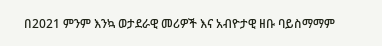በ2021 ምንም እንኳ ወታደራዊ መሪዎች እና አብዮታዊ ዘቡ ባይስማማም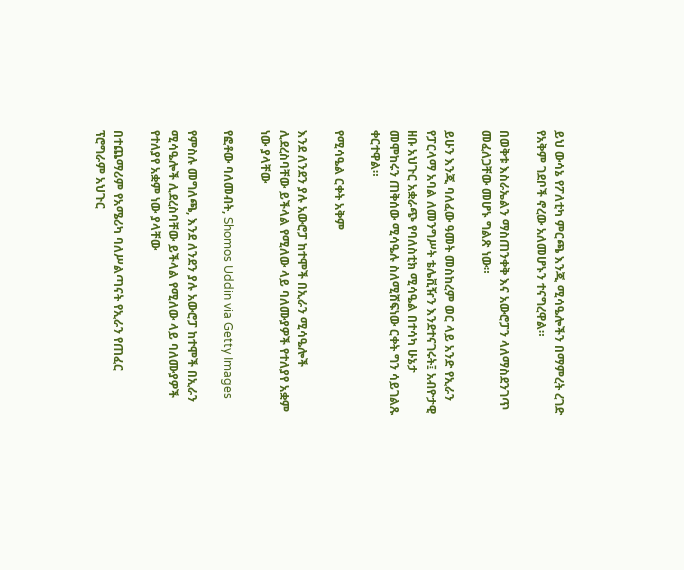ይህ ውሳኔ የፖለቲካ ምርጫ እንጂ ሚሳዔሎችን በማምረት ረገድ የአቅም ገደቦች ኖረው አለመሆኑን ተናግረዋል።

በወቅቱ እስራኤልን ማስጠንቀቅ እና አውሮፓን ላለማስደንገጥ መፈለጋቸው መሆኑ ግልጽ ነው።

ይሁን እንጂ ባለፈው ዓመት መስከረም ወር ላይ አንድ የኢራን የፓርላማ አባል ለመንግሥት ቴሌቪዥን እንደተናገሩት፤ አብዮታዊ ዘቡ አህጉር አቋራጭ የባለስቲክ ሚሳዔል በተሳካ ሁኔታ መሞከሩን ጠቅሰው ሚሳዔሉ ስለሚሸፍነው ርቀት ግን ሳይገልጹ ቀርተዋል።

የሚሳዔል ርቀት አቅም

እንደ ለንደን ያሉ አውሮፓ ከተሞች በኢራን ሚሳዔሎች ሊደረስባቸው ይችላል የሚለው ላይ ባለሙያዎች የተለያየ አቋም ነው ያላቸው

የፎቶው ባለመብት, Shomos Uddin via Getty Images

የምስሉ መግለጫ, እንደ ለንደን ያሉ አውሮፓ ከተሞች በኢራን ሚሳዔሎች ሊደረስባቸው ይችላል የሚለው ላይ ባለሙያዎች የተለያየ አቋም ነው ያላቸው

በተጨማሪም የአሜሪካ ባለሥልጣናት የኢራን የጠፈር ፕሮግራም አህጉር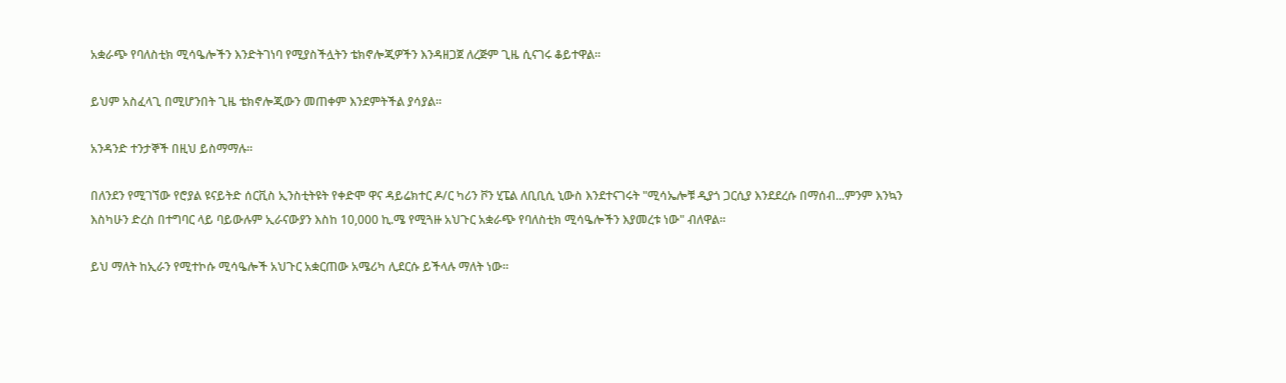አቋራጭ የባለስቲክ ሚሳዔሎችን እንድትገነባ የሚያስችሏትን ቴክኖሎጂዎችን እንዳዘጋጀ ለረጅም ጊዜ ሲናገሩ ቆይተዋል።

ይህም አስፈላጊ በሚሆንበት ጊዜ ቴክኖሎጂውን መጠቀም እንደምትችል ያሳያል።

አንዳንድ ተንታኞች በዚህ ይስማማሉ።

በለንደን የሚገኘው የሮያል ዩናይትድ ሰርቪስ ኢንስቲትዩት የቀድሞ ዋና ዳይሬክተር ዶ/ር ካሪን ቮን ሂፔል ለቢቢሲ ኒውስ እንደተናገሩት "ሚሳኤሎቹ ዲያጎ ጋርሲያ እንደደረሱ በማሰብ...ምንም እንኳን እስካሁን ድረስ በተግባር ላይ ባይውሉም ኢራናውያን እስከ 10,000 ኪ.ሜ የሚጓዙ አህጉር አቋራጭ የባለስቲክ ሚሳዔሎችን እያመረቱ ነው" ብለዋል።

ይህ ማለት ከኢራን የሚተኮሱ ሚሳዔሎች አህጉር አቋርጠው አሜሪካ ሊደርሱ ይችላሉ ማለት ነው።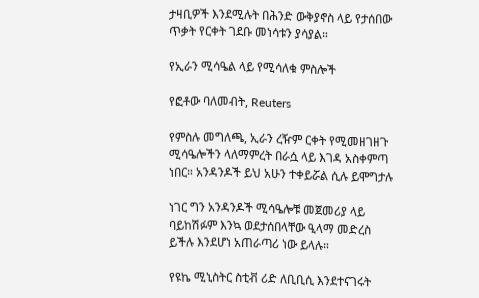ታዛቢዎች እንደሚሉት በሕንድ ውቅያኖስ ላይ የታሰበው ጥቃት የርቀት ገደቡ መነሳቱን ያሳያል።

የኢራን ሚሳዔል ላይ የሚሳለቁ ምስሎች

የፎቶው ባለመብት, Reuters

የምስሉ መግለጫ, ኢራን ረዥም ርቀት የሚመዘገዘጉ ሚሳዔሎችን ላለማምረት በራሷ ላይ እገዳ አስቀምጣ ነበር። አንዳንዶች ይህ አሁን ተቀይሯል ሲሉ ይሞግታሉ

ነገር ግን አንዳንዶች ሚሳዔሎቹ መጀመሪያ ላይ ባይከሽፉም እንኳ ወደታሰበላቸው ዒላማ መድረስ ይችሉ እንደሆነ አጠራጣሪ ነው ይላሉ።

የዩኬ ሚኒስትር ስቲቭ ሪድ ለቢቢሲ እንደተናገሩት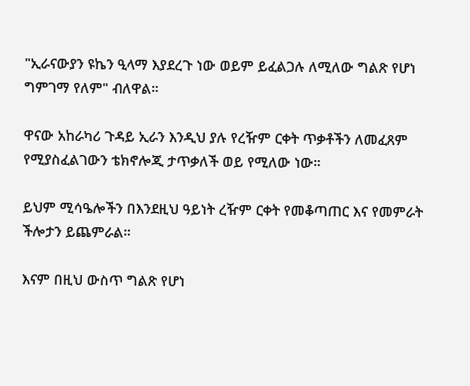"ኢራናውያን ዩኬን ዒላማ እያደረጉ ነው ወይም ይፈልጋሉ ለሚለው ግልጽ የሆነ ግምገማ የለም" ብለዋል።

ዋናው አከራካሪ ጉዳይ ኢራን እንዲህ ያሉ የረዥም ርቀት ጥቃቶችን ለመፈጸም የሚያስፈልገውን ቴክኖሎጂ ታጥቃለች ወይ የሚለው ነው።

ይህም ሚሳዔሎችን በእንደዚህ ዓይነት ረዥም ርቀት የመቆጣጠር እና የመምራት ችሎታን ይጨምራል።

እናም በዚህ ውስጥ ግልጽ የሆነ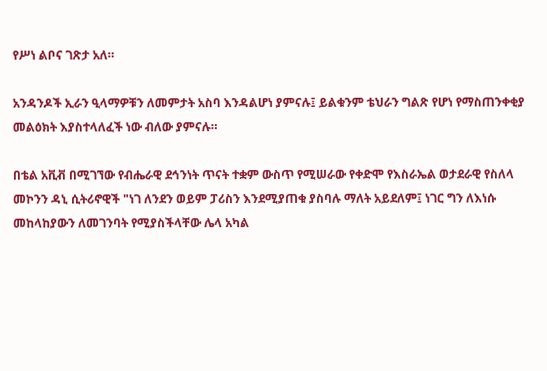የሥነ ልቦና ገጽታ አለ።

አንዳንዶች ኢራን ዒላማዎቹን ለመምታት አስባ እንዳልሆነ ያምናሉ፤ ይልቁንም ቴህራን ግልጽ የሆነ የማስጠንቀቂያ መልዕክት እያስተላለፈች ነው ብለው ያምናሉ።

በቴል አቪቭ በሚገኘው የብሔራዊ ደኅንነት ጥናት ተቋም ውስጥ የሚሠራው የቀድሞ የእስራኤል ወታደራዊ የስለላ መኮንን ዳኒ ሲትሪኖዊች "ነገ ለንደን ወይም ፓሪስን እንደሚያጠቁ ያስባሉ ማለት አይደለም፤ ነገር ግን ለእነሱ መከላከያውን ለመገንባት የሚያስችላቸው ሌላ አካል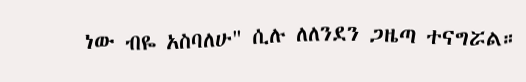ነው ብዬ አስባለሁ" ሲሉ ለለንደን ጋዜጣ ተናግሯል።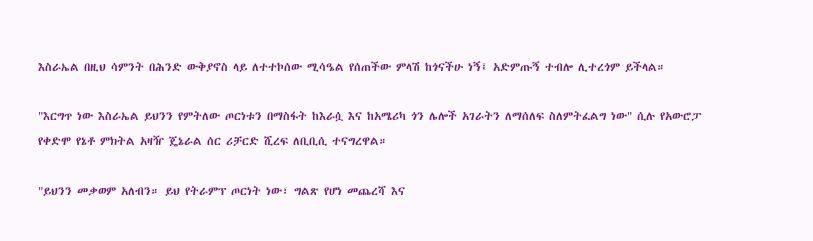እስራኤል በዚህ ሳምንት በሕንድ ውቅያኖስ ላይ ለተተኮሰው ሚሳዔል የሰጠችው ምላሽ ከጎናችሁ ነኝ፤ አድምጡኝ ተብሎ ሊተረጎም ይችላል።

"እርግጥ ነው እስራኤል ይህንን የምትለው ጦርነቱን በማስፋት ከእራሷ እና ከአሜሪካ ጎን ሌሎች አገራትን ለማሰለፍ ስለምትፈልግ ነው" ሲሉ የአውሮፓ የቀድሞ የኔቶ ምክትል አዛዥ ጄኔራል ሰር ሪቻርድ ሺረፍ ለቢቢሲ ተናግረዋል።

"ይህንን መቃወም አለብን። ይህ የትራምፕ ጦርነት ነው፣ ግልጽ የሆነ መጨረሻ እና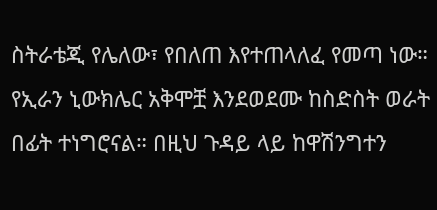ስትራቴጂ የሌለው፣ የበለጠ እየተጠላለፈ የመጣ ነው። የኢራን ኒውክሌር አቅሞቿ እንደወደሙ ከስድስት ወራት በፊት ተነግሮናል። በዚህ ጉዳይ ላይ ከዋሽንግተን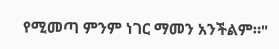የሚመጣ ምንም ነገር ማመን አንችልም።"